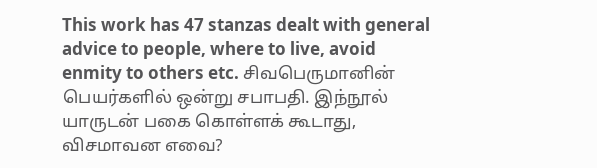This work has 47 stanzas dealt with general advice to people, where to live, avoid enmity to others etc. சிவபெருமானின் பெயர்களில் ஒன்று சபாபதி. இந்நூல் யாருடன் பகை கொள்ளக் கூடாது, விசமாவன எவை?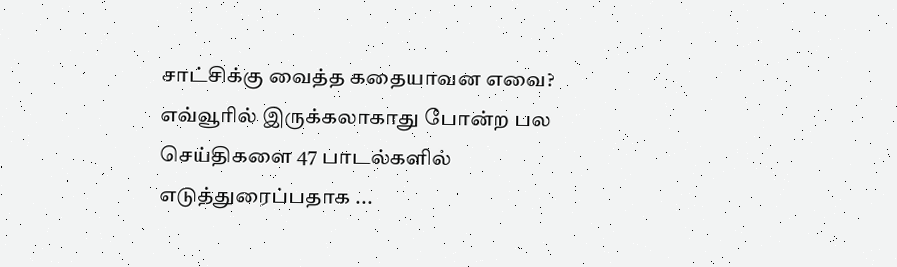சாட்சிக்கு வைத்த கதையாவன எவை? எவ்வூரில் இருக்கலாகாது போன்ற பல செய்திகளை 47 பாடல்களில் எடுத்துரைப்பதாக ...